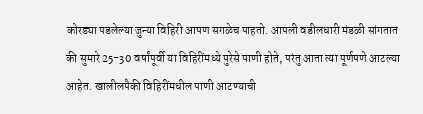कोरड्या पडलेल्या जुन्या विहिरी आपण सगळेच पाहतो. आपली वडीलधारी मंडळी सांगतात की सुमारे 25-30 वर्षांपूर्वी या विहिरींमध्ये पुरेसे पाणी होते, परंतु आता त्या पूर्णपणे आटल्या आहेत. खालीलपैकी विहिरींमधील पाणी आटण्याची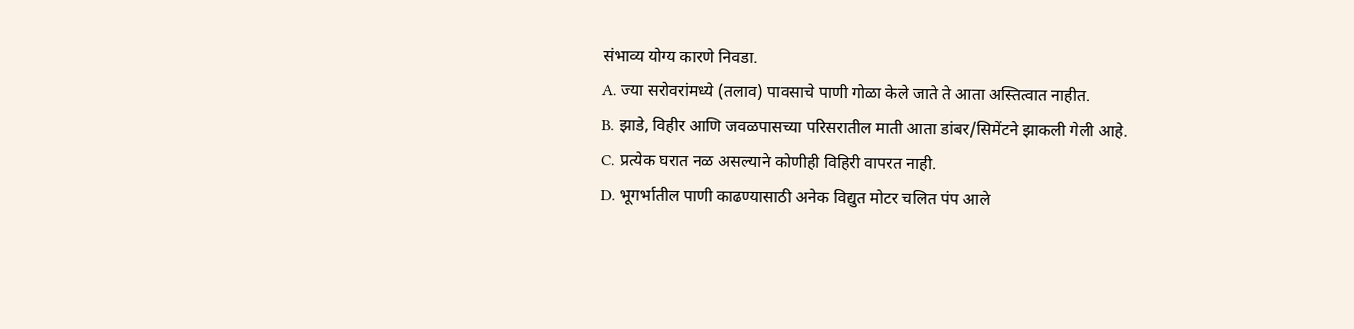संभाव्य योग्य कारणे निवडा.
A. ज्या सरोवरांमध्ये (तलाव) पावसाचे पाणी गोळा केले जाते ते आता अस्तित्वात नाहीत.
B. झाडे, विहीर आणि जवळपासच्या परिसरातील माती आता डांबर/सिमेंटने झाकली गेली आहे.
C. प्रत्येक घरात नळ असल्याने कोणीही विहिरी वापरत नाही.
D. भूगर्भातील पाणी काढण्यासाठी अनेक विद्युत मोटर चलित पंप आले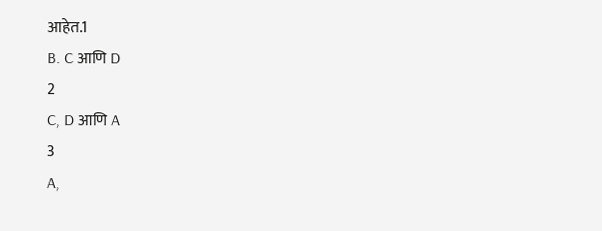आहेत.1
B. C आणि D
2
C, D आणि A
3
A,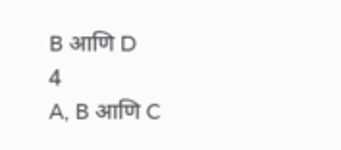B आणि D
4
A, B आणि C